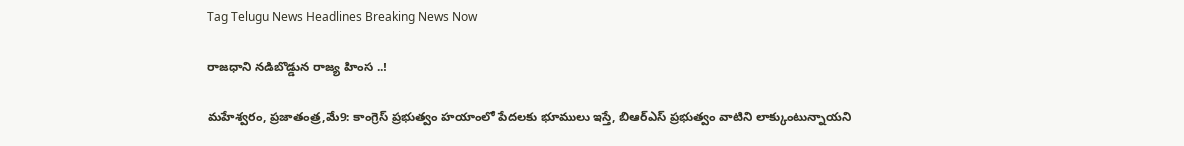Tag Telugu News Headlines Breaking News Now

రాజధాని నడిబొడ్డున రాజ్య హింస ..!

మహేశ్వరం, ప్రజాతంత్ర,మే9: కాంగ్రెస్‌ ‌ప్రభుత్వం హయాంలో పేదలకు భూములు ఇస్తే, బిఆర్‌ఎస్‌ ‌ప్రభుత్వం వాటిని లాక్కుంటున్నాయని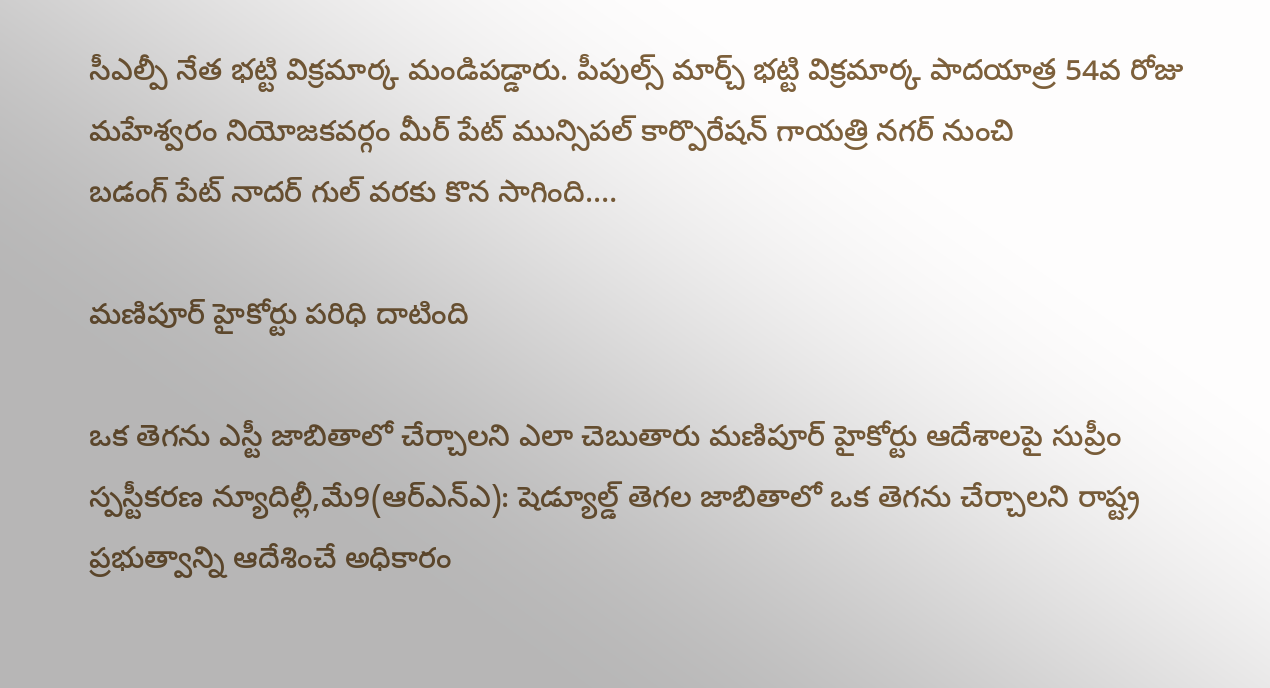సీఎల్పీ నేత భట్టి విక్రమార్క మండిపడ్డారు. పీపుల్స్ ‌మార్చ్ ‌భట్టి విక్రమార్క పాదయాత్ర 54వ రోజు మహేశ్వరం నియోజకవర్గం మీర్‌ ‌పేట్‌ ‌మున్సిపల్‌ ‌కార్పొరేషన్‌ ‌గాయత్రి నగర్‌ ‌నుంచి బడంగ్‌ ‌పేట్‌ ‌నాదర్‌ ‌గుల్‌ ‌వరకు కొన సాగింది.…

మణిపూర్‌ ‌హైకోర్టు పరిధి దాటింది

ఒక తెగను ఎస్టీ జాబితాలో చేర్చాలని ఎలా చెబుతారు మణిపూర్‌ ‌హైకోర్టు ఆదేశాలపై సుప్రీం స్పస్టీకరణ న్యూదిల్లీ,మే9(ఆర్‌ఎన్‌ఎ): షెడ్యూల్డ్ ‌తెగల జాబితాలో ఒక తెగను చేర్చాలని రాష్ట్ర ప్రభుత్వాన్ని ఆదేశించే అధికారం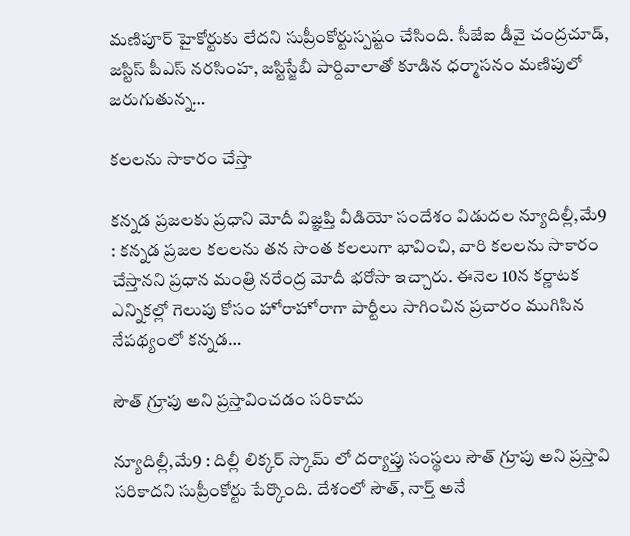మణిపూర్‌ ‌హైకోర్టుకు లేదని సుప్రీంకోర్టుస్పష్టం చేసింది. సీజేఐ డీవై చంద్రచూడ్‌, జస్టిస్‌ ‌పీఎస్‌ ‌నరసింహ, జస్టిస్జేబీ పార్దివాలాతో కూడిన ధర్మాసనం మణిపులో జరుగుతున్న…

కలలను సాకారం చేస్తా

కన్నడ ప్రజలకు ప్రధాని మోదీ విజ్ఞప్తి వీడియో సందేశం విడుదల న్యూదిల్లీ,మే9 : కన్నడ ప్రజల కలలను తన సొంత కలలుగా భావించి, వారి కలలను సాకారం చేస్తానని ప్రధాన మంత్రి నరేంద్ర మోదీ భరోసా ఇచ్చారు. ఈనెల 10న కర్ణాటక ఎన్నికల్లో గెలుపు కోసం హోరాహోరాగా పార్టీలు సాగించిన ప్రచారం ముగిసిన నేపథ్యంలో కన్నడ…

సౌత్‌ ‌గ్రూపు అని ప్రస్తావించడం సరికాదు

న్యూదిల్లీ,మే9 : దిల్లీ లిక్కర్‌ ‌స్కామ్‌ ‌లో దర్యాప్తు సంస్థలు సౌత్‌ ‌గ్రూపు అని ప్రస్తావి సరికాదని సుప్రీంకోర్టు పేర్కొంది. దేశంలో సౌత్‌, నార్త్ అనే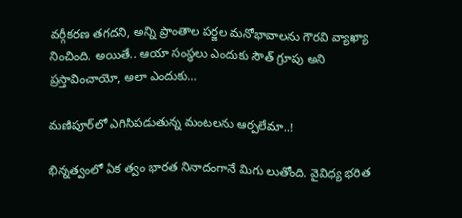వర్గీకరణ తగదని, అన్ని ప్రాంతాల పర్జల మనోభావాలను గౌరవి వ్యాఖ్యా నించింది. అయితే.. ఆయా సంస్థలు ఎందుకు సౌత్‌ ‌గ్రూపు అని ప్రస్తావించాయో, అలా ఎందుకు…

మణిపూర్‌లో ఎగిసిపడుతున్న మంటలను ఆర్పలేమా..!

భిన్నత్వంలో ఏక త్వం భారత నినాదంగానే మిగు లుతోంది. వైవిధ్య భరిత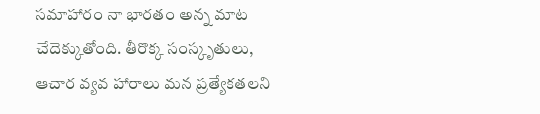సమాహారం నా భారతం అన్న మాట చేదెక్కుతోంది. తీరొక్క సంస్కృతులు, ఆచార వ్యవ హారాలు మన ప్రత్యేకతలని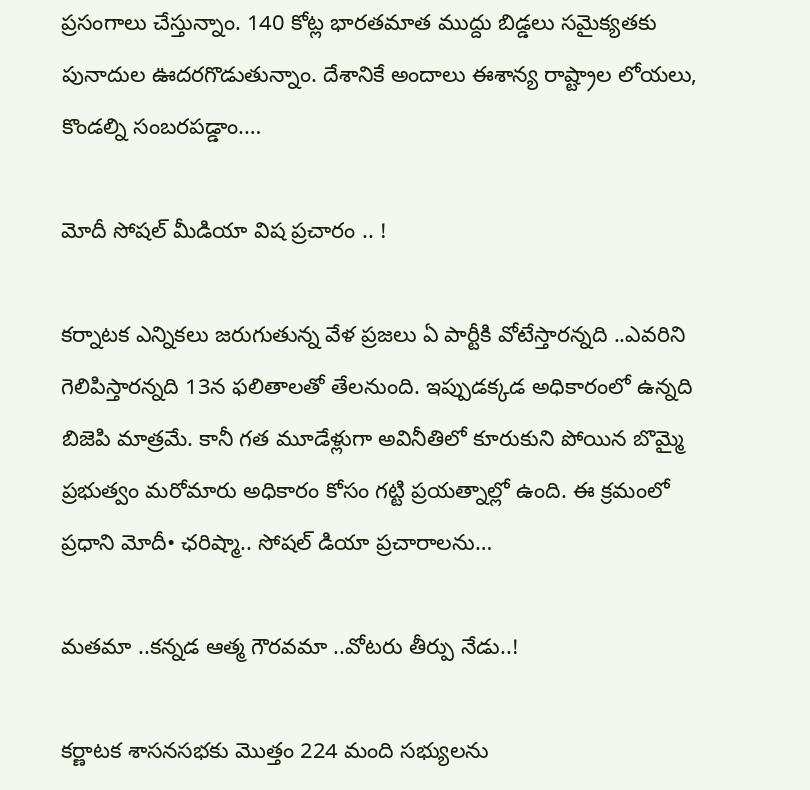ప్రసంగాలు చేస్తున్నాం. 140 కోట్ల భారతమాత ముద్దు బిడ్డలు సమైక్యతకు పునాదుల ఊదరగొడుతున్నాం. దేశానికే అందాలు ఈశాన్య రాష్ట్రాల లోయలు, కొండల్ని సంబరపడ్డాం.…

మోదీ సోషల్‌ ‌మీడియా విష ప్రచారం .. !

కర్నాటక ఎన్నికలు జరుగుతున్న వేళ ప్రజలు ఏ పార్టీకి వోటేస్తారన్నది ..ఎవరిని గెలిపిస్తారన్నది 13న ఫలితాలతో తేలనుంది. ఇప్పుడక్కడ అధికారంలో ఉన్నది బిజెపి మాత్రమే. కానీ గత మూడేళ్లుగా అవినీతిలో కూరుకుని పోయిన బొమ్మై ప్రభుత్వం మరోమారు అధికారం కోసం గట్టి ప్రయత్నాల్లో ఉంది. ఈ క్రమంలో ప్రధాని మోదీ• ఛరిష్మా.. సోషల్‌ ‌డియా ప్రచారాలను…

మతమా ..కన్నడ ఆత్మ గౌరవమా ..వోటరు తీర్పు నేడు..!

కర్ణాటక శాసనసభకు మొత్తం 224 మంది సభ్యులను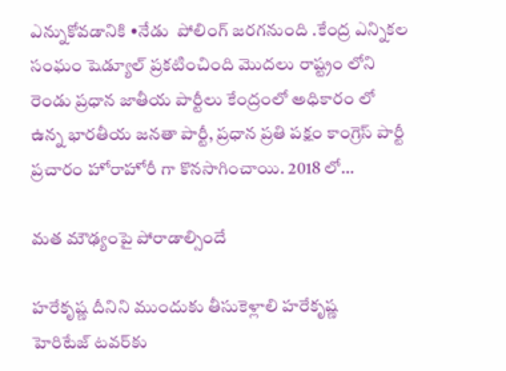ఎన్నుకోవడానికి •నేడు  పోలింగ్‌ ‌జరగనుంది .కేంద్ర ఎన్నికల సంఘం షెడ్యూల్‌ ‌ప్రకటించింది మొదలు రాష్ట్రం లోని రెండు ప్రధాన జాతీయ పార్టీలు కేంద్రంలో అధికారం లో ఉన్న భారతీయ జనతా పార్టీ, ప్రధాన ప్రతి పక్షం కాంగ్రెస్‌ ‌పార్టీ ప్రచారం హోరాహోరీ గా కొనసాగించాయి. 2018 లో…

మత మౌఢ్యంపై పోరాడాల్సిందే

హరేకృష్ణ దీనిని ముందుకు తీసుకెళ్లాలి హరేకృష్ణ హెరిటేజ్‌ ‌టవర్‌కు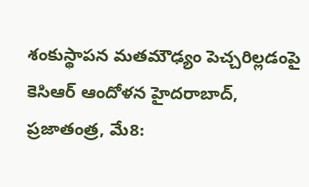శంకుస్థాపన మతమౌఢ్యం పెచ్చరిల్లడంపై కెసిఆర్‌ ఆం‌దోళన హైదరాబాద్‌, ప్రజాతంత్ర, మే8: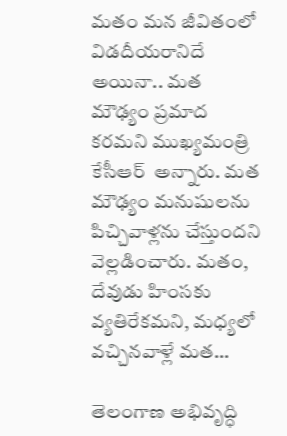మతం మన జీవితంలో విడదీయరానిదే అయినా.. మత మౌఢ్యం ప్రమాద కరమని ముఖ్యమంత్రి కేసీఆర్‌  అన్నారు. మత మౌఢ్యం మనుషులను పిచ్చివాళ్లను చేస్తుందని వెల్లడించారు. మతం, దేవుడు హింసకు వ్యతిరేకమని, మధ్యలో వచ్చినవాళ్లే మత…

తెలంగాణ అభివృద్ధి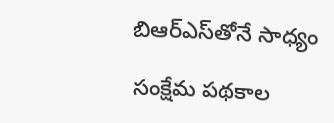బిఆర్‌ఎస్‌తోనే సాధ్యం

సంక్షేమ పథకాల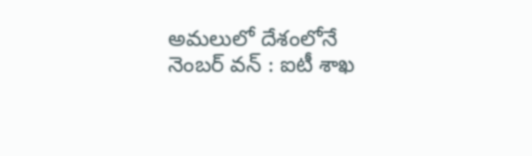అమలులో దేశంలోనే నెంబర్‌ ‌వన్‌ : ఐటీ శాఖ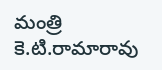మంత్రి కె.టి.రామారావు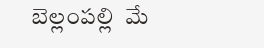బెల్లంపల్లి  మే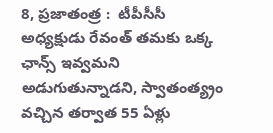8, ప్రజాతంత్ర :  టీపీసీసీ అధ్యక్షుడు రేవంత్‌ ‌తమకు ఒక్క ఛాన్స్ ఇవ్వమని అడుగుతున్నాడని, స్వాతంత్య్రం వచ్చిన తర్వాత 55 ఏళ్లు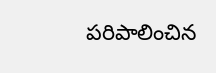పరిపాలించిన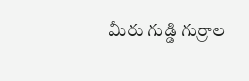మీరు గుడ్డి గుర్రాల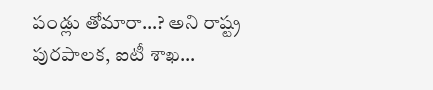పండ్లు తోమారా…? అని రాష్ట్ర పురపాలక, ఐటీ శాఖ…